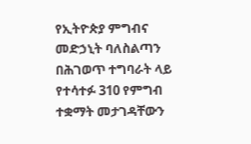የኢትዮጵያ ምግብና መድኃኒት ባለስልጣን በሕገወጥ ተግባራት ላይ የተሳተፉ 310 የምግብ ተቋማት መታገዳቸውን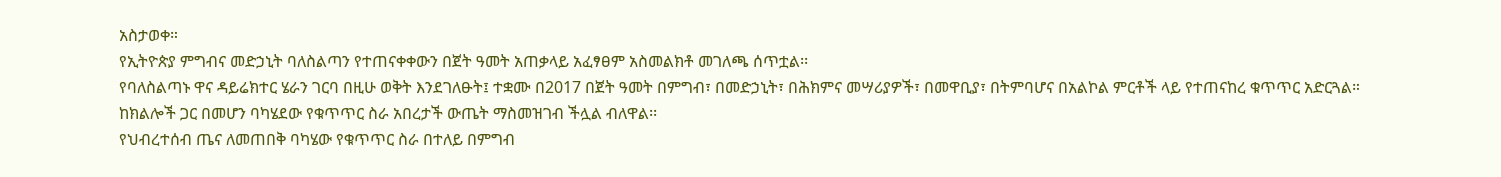አስታወቀ።
የኢትዮጵያ ምግብና መድኃኒት ባለስልጣን የተጠናቀቀውን በጀት ዓመት አጠቃላይ አፈፃፀም አስመልክቶ መገለጫ ሰጥቷል፡፡
የባለስልጣኑ ዋና ዳይሬክተር ሄራን ገርባ በዚሁ ወቅት እንደገለፁት፤ ተቋሙ በ2017 በጀት ዓመት በምግብ፣ በመድኃኒት፣ በሕክምና መሣሪያዎች፣ በመዋቢያ፣ በትምባሆና በአልኮል ምርቶች ላይ የተጠናከረ ቁጥጥር አድርጓል።
ከክልሎች ጋር በመሆን ባካሄደው የቁጥጥር ስራ አበረታች ውጤት ማስመዝገብ ችሏል ብለዋል፡፡
የህብረተሰብ ጤና ለመጠበቅ ባካሄው የቁጥጥር ስራ በተለይ በምግብ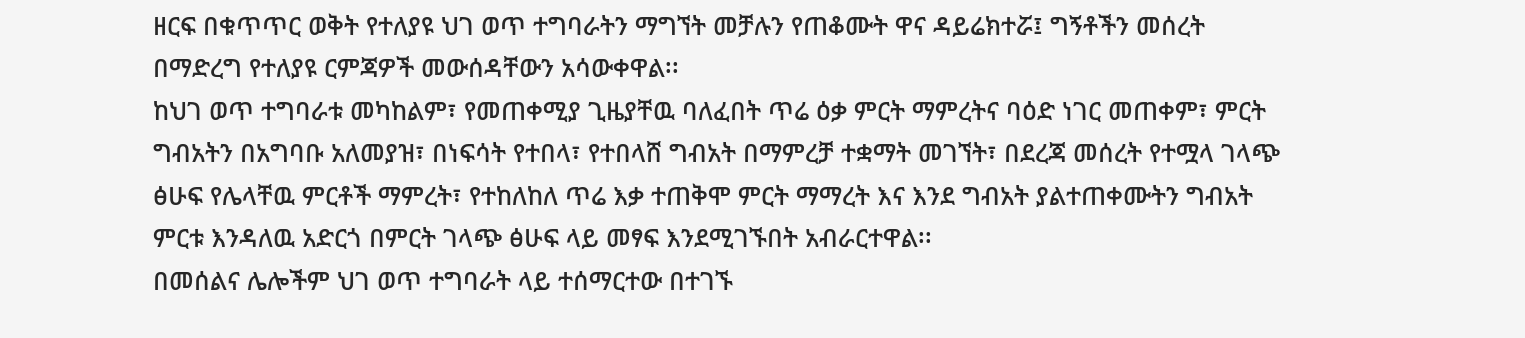ዘርፍ በቁጥጥር ወቅት የተለያዩ ህገ ወጥ ተግባራትን ማግኘት መቻሉን የጠቆሙት ዋና ዳይሬክተሯ፤ ግኝቶችን መሰረት በማድረግ የተለያዩ ርምጃዎች መውሰዳቸውን አሳውቀዋል፡፡
ከህገ ወጥ ተግባራቱ መካከልም፣ የመጠቀሚያ ጊዜያቸዉ ባለፈበት ጥሬ ዕቃ ምርት ማምረትና ባዕድ ነገር መጠቀም፣ ምርት ግብአትን በአግባቡ አለመያዝ፣ በነፍሳት የተበላ፣ የተበላሸ ግብአት በማምረቻ ተቋማት መገኘት፣ በደረጃ መሰረት የተሟላ ገላጭ ፅሁፍ የሌላቸዉ ምርቶች ማምረት፣ የተከለከለ ጥሬ እቃ ተጠቅሞ ምርት ማማረት እና እንደ ግብአት ያልተጠቀሙትን ግብአት ምርቱ እንዳለዉ አድርጎ በምርት ገላጭ ፅሁፍ ላይ መፃፍ እንደሚገኙበት አብራርተዋል፡፡
በመሰልና ሌሎችም ህገ ወጥ ተግባራት ላይ ተሰማርተው በተገኙ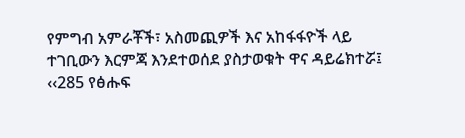የምግብ አምራቾች፣ አስመጪዎች እና አከፋፋዮች ላይ ተገቢውን እርምጃ እንደተወሰደ ያስታወቁት ዋና ዳይሬክተሯ፤ ‹‹285 የፅሑፍ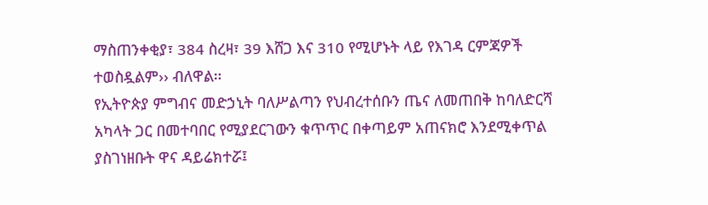ማስጠንቀቂያ፣ 384 ስረዛ፣ 39 እሸጋ እና 310 የሚሆኑት ላይ የእገዳ ርምጃዎች ተወስዷልም›› ብለዋል፡፡
የኢትዮጵያ ምግብና መድኃኒት ባለሥልጣን የህብረተሰቡን ጤና ለመጠበቅ ከባለድርሻ አካላት ጋር በመተባበር የሚያደርገውን ቁጥጥር በቀጣይም አጠናክሮ እንደሚቀጥል ያስገነዘቡት ዋና ዳይሬክተሯ፤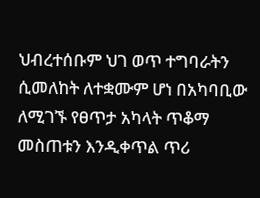ህብረተሰቡም ህገ ወጥ ተግባራትን ሲመለከት ለተቋሙም ሆነ በአካባቢው ለሚገኙ የፀጥታ አካላት ጥቆማ መስጠቱን እንዲቀጥል ጥሪ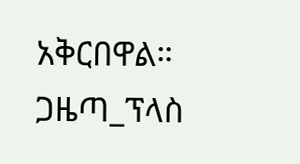አቅርበዋል።
ጋዜጣ_ፕላስ